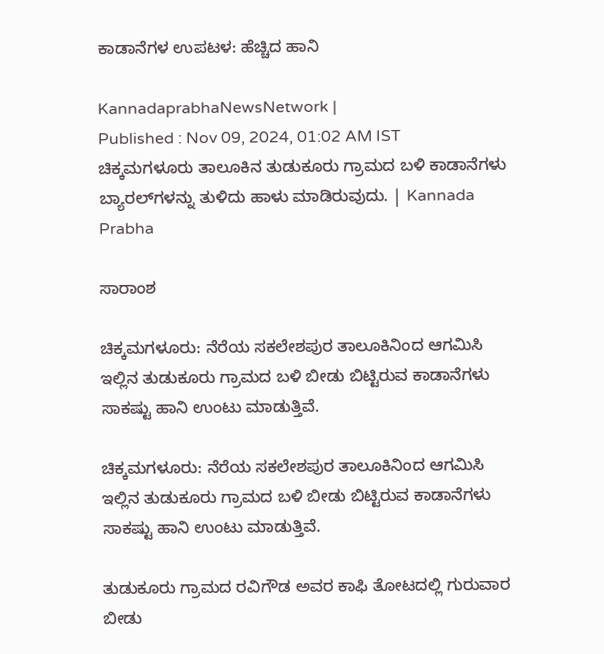ಕಾಡಾನೆಗಳ ಉಪಟಳ: ಹೆಚ್ಚಿದ ಹಾನಿ

KannadaprabhaNewsNetwork |
Published : Nov 09, 2024, 01:02 AM IST
ಚಿಕ್ಕಮಗಳೂರು ತಾಲೂಕಿನ ತುಡುಕೂರು ಗ್ರಾಮದ ಬಳಿ ಕಾಡಾನೆಗಳು ಬ್ಯಾರಲ್‌ಗಳನ್ನು ತುಳಿದು ಹಾಳು ಮಾಡಿರುವುದು. | Kannada Prabha

ಸಾರಾಂಶ

ಚಿಕ್ಕಮಗಳೂರು: ನೆರೆಯ ಸಕಲೇಶಪುರ ತಾಲೂಕಿನಿಂದ ಆಗಮಿಸಿ ಇಲ್ಲಿನ ತುಡುಕೂರು ಗ್ರಾಮದ ಬಳಿ ಬೀಡು ಬಿಟ್ಟಿರುವ ಕಾಡಾನೆಗಳು ಸಾಕಷ್ಟು ಹಾನಿ ಉಂಟು ಮಾಡುತ್ತಿವೆ.

ಚಿಕ್ಕಮಗಳೂರು: ನೆರೆಯ ಸಕಲೇಶಪುರ ತಾಲೂಕಿನಿಂದ ಆಗಮಿಸಿ ಇಲ್ಲಿನ ತುಡುಕೂರು ಗ್ರಾಮದ ಬಳಿ ಬೀಡು ಬಿಟ್ಟಿರುವ ಕಾಡಾನೆಗಳು ಸಾಕಷ್ಟು ಹಾನಿ ಉಂಟು ಮಾಡುತ್ತಿವೆ.

ತುಡುಕೂರು ಗ್ರಾಮದ ರವಿಗೌಡ ಅವರ ಕಾಫಿ ತೋಟದಲ್ಲಿ ಗುರುವಾರ ಬೀಡು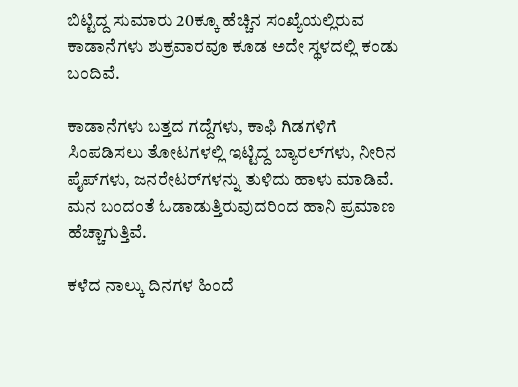ಬಿಟ್ಟಿದ್ದ ಸುಮಾರು 20ಕ್ಕೂ ಹೆಚ್ಚಿನ ಸಂಖ್ಯೆಯಲ್ಲಿರುವ ಕಾಡಾನೆಗಳು ಶುಕ್ರವಾರವೂ ಕೂಡ ಅದೇ ಸ್ಥಳದಲ್ಲಿ ಕಂಡು ಬಂದಿವೆ.

ಕಾಡಾನೆಗಳು ಬತ್ತದ ಗದ್ದೆಗಳು, ಕಾಫಿ ಗಿಡಗಳಿಗೆ ಸಿಂಪಡಿಸಲು ತೋಟಗಳಲ್ಲಿ ಇಟ್ಟಿದ್ದ ಬ್ಯಾರಲ್‌ಗಳು, ನೀರಿನ ಪೈಪ್‌ಗಳು, ಜನರೇಟರ್‌ಗಳನ್ನು ತುಳಿದು ಹಾಳು ಮಾಡಿವೆ. ಮನ ಬಂದಂತೆ ಓಡಾಡುತ್ತಿರುವುದರಿಂದ ಹಾನಿ ಪ್ರಮಾಣ ಹೆಚ್ಚಾಗುತ್ತಿವೆ.

ಕಳೆದ ನಾಲ್ಕು ದಿನಗಳ ಹಿಂದೆ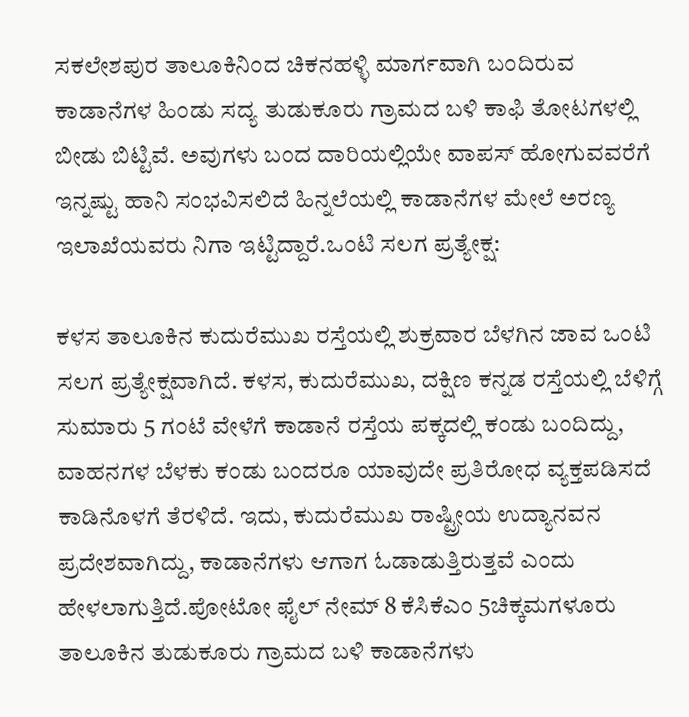ಸಕಲೇಶಪುರ ತಾಲೂಕಿನಿಂದ ಚಿಕನಹಳ್ಳಿ ಮಾರ್ಗವಾಗಿ ಬಂದಿರುವ ಕಾಡಾನೆಗಳ ಹಿಂಡು ಸದ್ಯ ತುಡುಕೂರು ಗ್ರಾಮದ ಬಳಿ ಕಾಫಿ ತೋಟಗಳಲ್ಲಿ ಬೀಡು ಬಿಟ್ಟಿವೆ. ಅವುಗಳು ಬಂದ ದಾರಿಯಲ್ಲಿಯೇ ವಾಪಸ್‌ ಹೋಗುವವರೆಗೆ ಇನ್ನಷ್ಟು ಹಾನಿ ಸಂಭವಿಸಲಿದೆ ಹಿನ್ನಲೆಯಲ್ಲಿ ಕಾಡಾನೆಗಳ ಮೇಲೆ ಅರಣ್ಯ ಇಲಾಖೆಯವರು ನಿಗಾ ಇಟ್ಟಿದ್ದಾರೆ.ಒಂಟಿ ಸಲಗ ಪ್ರತ್ಯೇಕ್ಷ:

ಕಳಸ ತಾಲೂಕಿನ ಕುದುರೆಮುಖ ರಸ್ತೆಯಲ್ಲಿ ಶುಕ್ರವಾರ ಬೆಳಗಿನ ಜಾವ ಒಂಟಿ ಸಲಗ ಪ್ರತ್ಯೇಕ್ಷವಾಗಿದೆ. ಕಳಸ, ಕುದುರೆಮುಖ, ದಕ್ಷಿಣ ಕನ್ನಡ ರಸ್ತೆಯಲ್ಲಿ ಬೆಳಿಗ್ಗೆ ಸುಮಾರು 5 ಗಂಟೆ ವೇಳೆಗೆ ಕಾಡಾನೆ ರಸ್ತೆಯ ಪಕ್ಕದಲ್ಲಿ ಕಂಡು ಬಂದಿದ್ದು, ವಾಹನಗಳ ಬೆಳಕು ಕಂಡು ಬಂದರೂ ಯಾವುದೇ ಪ್ರತಿರೋಧ ವ್ಯಕ್ತಪಡಿಸದೆ ಕಾಡಿನೊಳಗೆ ತೆರಳಿದೆ. ಇದು, ಕುದುರೆಮುಖ ರಾಷ್ಟ್ರೀಯ ಉದ್ಯಾನವನ ಪ್ರದೇಶವಾಗಿದ್ದು, ಕಾಡಾನೆಗಳು ಆಗಾಗ ಓಡಾಡುತ್ತಿರುತ್ತವೆ ಎಂದು ಹೇಳಲಾಗುತ್ತಿದೆ.ಪೋಟೋ ಫೈಲ್‌ ನೇಮ್‌ 8 ಕೆಸಿಕೆಎಂ 5ಚಿಕ್ಕಮಗಳೂರು ತಾಲೂಕಿನ ತುಡುಕೂರು ಗ್ರಾಮದ ಬಳಿ ಕಾಡಾನೆಗಳು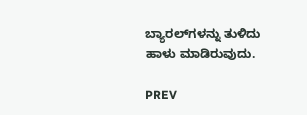ಬ್ಯಾರಲ್‌ಗಳನ್ನು ತುಳಿದು ಹಾಳು ಮಾಡಿರುವುದು.

PREV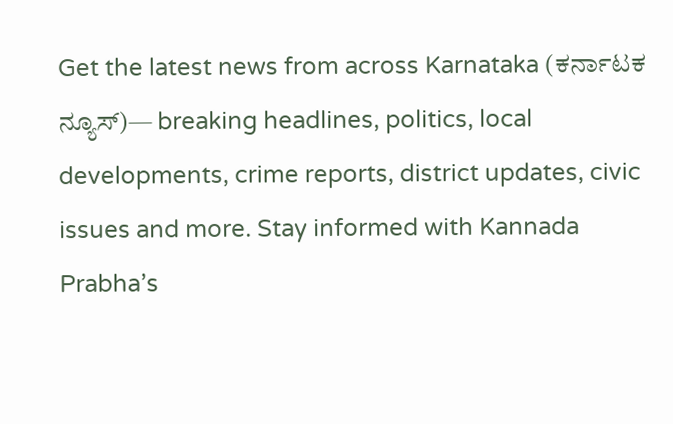Get the latest news from across Karnataka (ಕರ್ನಾಟಕ ನ್ಯೂಸ್)— breaking headlines, politics, local developments, crime reports, district updates, civic issues and more. Stay informed with Kannada Prabha’s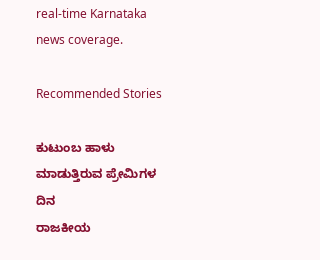real‑time Karnataka news coverage.

Recommended Stories

ಕುಟುಂಬ ಹಾಳು ಮಾಡುತ್ತಿರುವ ಪ್ರೇಮಿಗಳ ದಿನ
ರಾಜಕೀಯ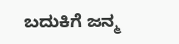ಬದುಕಿಗೆ ಜನ್ಮ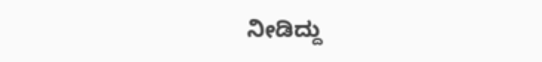ನೀಡಿದ್ದು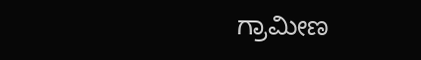ಗ್ರಾಮೀಣ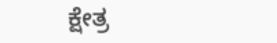ಕ್ಷೇತ್ರ